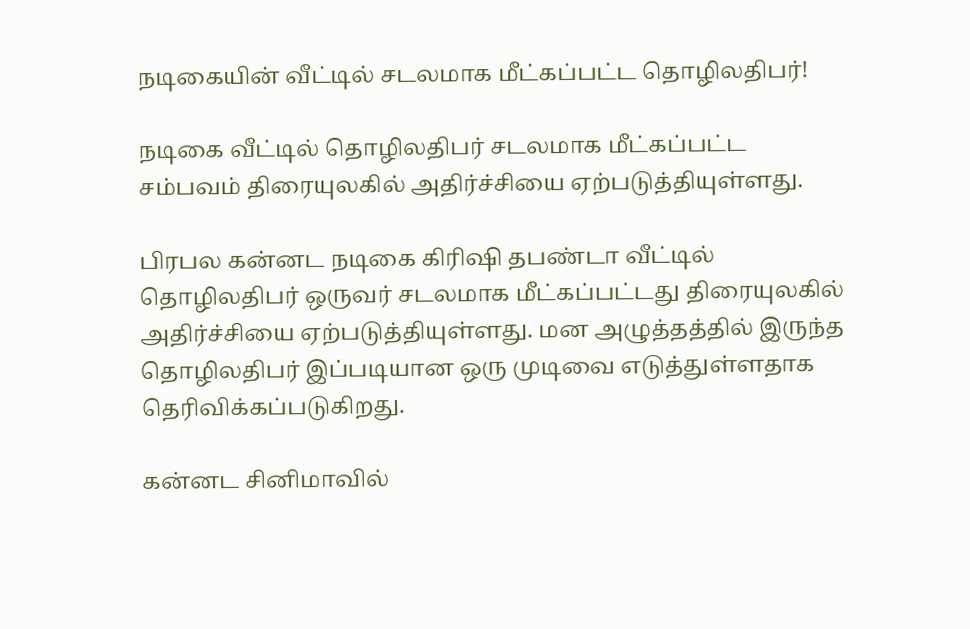நடிகையின் வீட்டில் சடலமாக மீட்கப்பட்ட தொழிலதிபர்!

நடிகை வீட்டில் தொழிலதிபர் சடலமாக மீட்கப்பட்ட சம்பவம் திரையுலகில் அதிர்ச்சியை ஏற்படுத்தியுள்ளது.

பிரபல கன்னட நடிகை கிரிஷி தபண்டா வீட்டில் தொழிலதிபர் ஒருவர் சடலமாக மீட்கப்பட்டது திரையுலகில் அதிர்ச்சியை ஏற்படுத்தியுள்ளது. மன அழுத்தத்தில் இருந்த தொழிலதிபர் இப்படியான ஒரு முடிவை எடுத்துள்ளதாக தெரிவிக்கப்படுகிறது.

கன்னட சினிமாவில்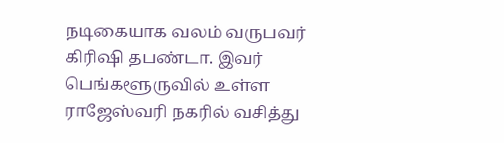நடிகையாக வலம் வருபவர் கிரிஷி தபண்டா. இவர் பெங்களூருவில் உள்ள ராஜேஸ்வரி நகரில் வசித்து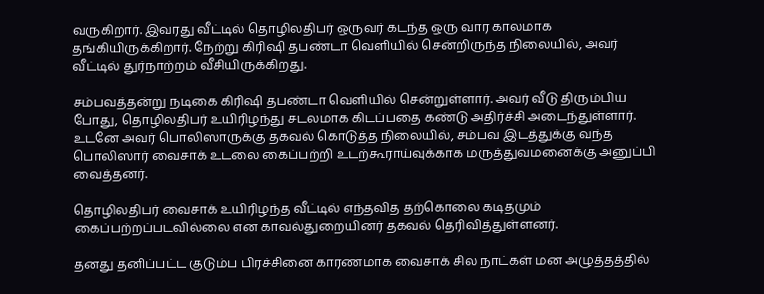வருகிறார். இவரது வீட்டில் தொழிலதிபர் ஒருவர் கடந்த ஒரு வார காலமாக தங்கியிருக்கிறார். நேற்று கிரிஷி தபண்டா வெளியில் சென்றிருந்த நிலையில், அவர் வீட்டில் துர்நாற்றம் வீசியிருக்கிறது.

சம்பவத்தன்று நடிகை கிரிஷி தபண்டா வெளியில் சென்றுள்ளார். அவர் வீடு திரும்பிய போது, தொழிலதிபர் உயிரிழந்து சடலமாக கிடப்பதை கண்டு அதிர்ச்சி அடைந்துள்ளார். உடனே அவர் பொலிஸாருக்கு தகவல் கொடுத்த நிலையில், சம்பவ இடத்துக்கு வந்த பொலிஸார் வைசாக் உடலை கைப்பற்றி உடற்கூராய்வுக்காக மருத்துவமனைக்கு அனுப்பி வைத்தனர்.

தொழிலதிபர் வைசாக் உயிரிழந்த வீட்டில் எந்தவித தற்கொலை கடிதமும் கைப்பற்றப்படவில்லை என காவல்துறையினர் தகவல் தெரிவித்துள்ளனர்.

தனது தனிப்பட்ட குடும்ப பிரச்சினை காரணமாக வைசாக் சில நாட்கள் மன அழுத்தத்தில்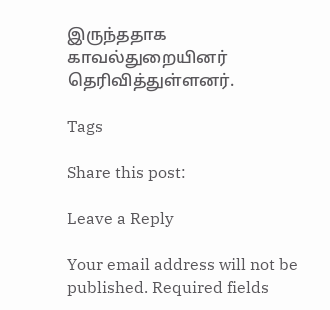இருந்ததாக காவல்துறையினர் தெரிவித்துள்ளனர்.

Tags

Share this post:

Leave a Reply

Your email address will not be published. Required fields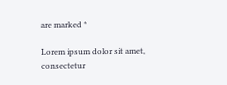are marked *

Lorem ipsum dolor sit amet, consectetur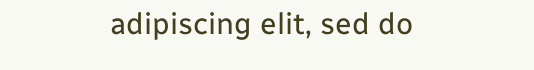adipiscing elit, sed do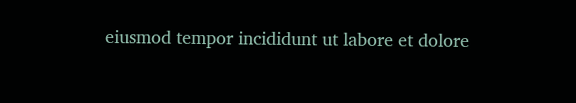eiusmod tempor incididunt ut labore et dolore